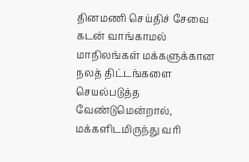தினமணி செய்திச் சேவை
கடன் வாங்காமல் மாநிலங்கள் மக்களுக்கான நலத் திட்டங்களை செயல்படுத்த வேண்டுமென்றால், மக்களிடமிருந்து வரி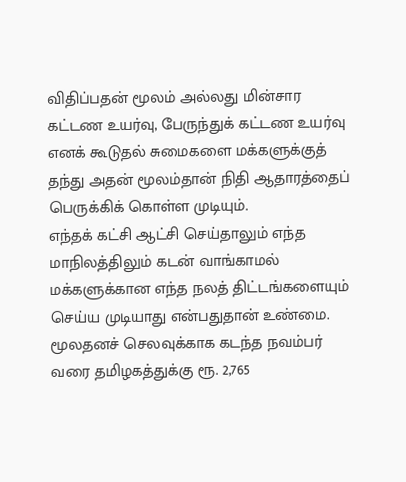விதிப்பதன் மூலம் அல்லது மின்சார கட்டண உயர்வு, பேருந்துக் கட்டண உயர்வு எனக் கூடுதல் சுமைகளை மக்களுக்குத் தந்து அதன் மூலம்தான் நிதி ஆதாரத்தைப் பெருக்கிக் கொள்ள முடியும்.
எந்தக் கட்சி ஆட்சி செய்தாலும் எந்த மாநிலத்திலும் கடன் வாங்காமல் மக்களுக்கான எந்த நலத் திட்டங்களையும் செய்ய முடியாது என்பதுதான் உண்மை.
மூலதனச் செலவுக்காக கடந்த நவம்பர் வரை தமிழகத்துக்கு ரூ. 2,765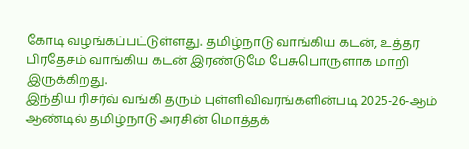கோடி வழங்கப்பட்டுள்ளது. தமிழ்நாடு வாங்கிய கடன், உத்தர பிரதேசம் வாங்கிய கடன் இரண்டுமே பேசுபொருளாக மாறி இருக்கிறது.
இந்திய ரிசர்வ் வங்கி தரும் புள்ளிவிவரங்களின்படி 2025-26-ஆம் ஆண்டில் தமிழ்நாடு அரசின் மொத்தக்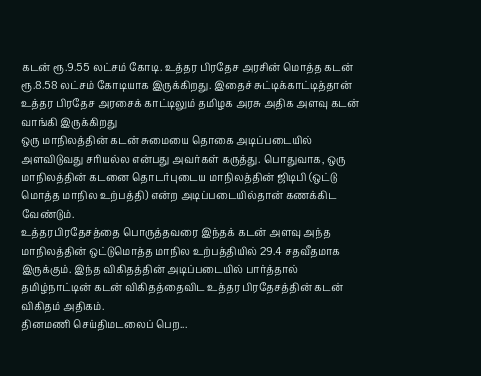கடன் ரூ.9.55 லட்சம் கோடி. உத்தர பிரதேச அரசின் மொத்த கடன் ரூ.8.58 லட்சம் கோடியாக இருக்கிறது. இதைச் சுட்டிக்காட்டித்தான் உத்தர பிரதேச அரசைக் காட்டிலும் தமிழக அரசு அதிக அளவு கடன் வாங்கி இருக்கிறது
ஒரு மாநிலத்தின் கடன் சுமையை தொகை அடிப்படையில் அளவிடுவது சரியல்ல என்பது அவர்கள் கருத்து. பொதுவாக, ஒரு மாநிலத்தின் கடனை தொடர்புடைய மாநிலத்தின் ஜிடிபி (ஒட்டு மொத்த மாநில உற்பத்தி) என்ற அடிப்படையில்தான் கணக்கிட வேண்டும்.
உத்தரபிரதேசத்தை பொருத்தவரை இந்தக் கடன் அளவு அந்த மாநிலத்தின் ஒட்டுமொத்த மாநில உற்பத்தியில் 29.4 சதவீதமாக இருக்கும். இந்த விகிதத்தின் அடிப்படையில் பார்த்தால் தமிழ்நாட்டின் கடன் விகிதத்தைவிட உத்தர பிரதேசத்தின் கடன் விகிதம் அதிகம்.
தினமணி செய்திமடலைப் பெற...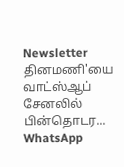Newsletter
தினமணி'யை வாட்ஸ்ஆப் சேனலில் பின்தொடர... WhatsApp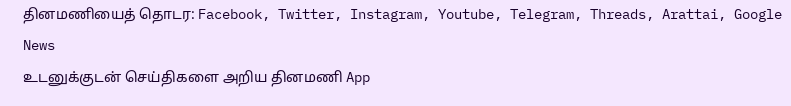தினமணியைத் தொடர: Facebook, Twitter, Instagram, Youtube, Telegram, Threads, Arattai, Google News
உடனுக்குடன் செய்திகளை அறிய தினமணி App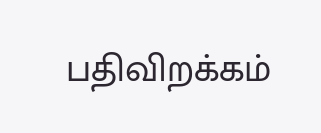பதிவிறக்கம்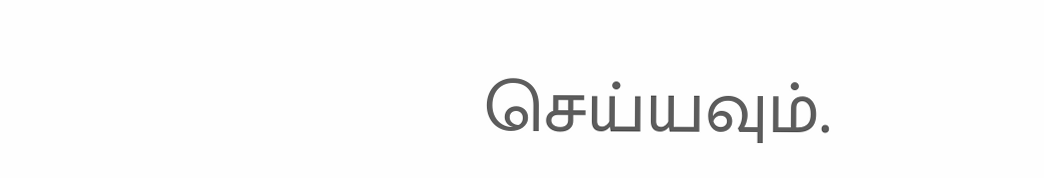செய்யவும்.